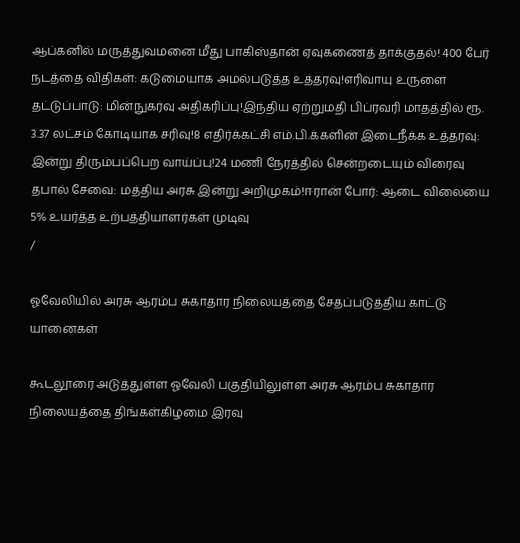ஆப்கனில் மருத்துவமனை மீது பாகிஸ்தான் ஏவுகணைத் தாக்குதல்! 400 பேர் நடத்தை விதிகள்: கடுமையாக அமல்படுத்த உத்தரவு!எரிவாயு உருளை தட்டுப்பாடு: மின்நுகர்வு அதிகரிப்பு!இந்திய ஏற்றுமதி பிப்ரவரி மாதத்தில் ரூ. 3.37 லட்சம் கோடியாக சரிவு!8 எதிர்க்கட்சி எம்.பி.க்களின் இடைநீக்க உத்தரவு: இன்று திரும்பப்பெற வாய்ப்பு!24 மணி நேரத்தில் சென்றடையும் விரைவு தபால் சேவை: மத்திய அரசு இன்று அறிமுகம்!ஈரான் போர்: ஆடை விலையை 5% உயர்த்த உற்பத்தியாளர்கள் முடிவு
/

ஓவேலியில் அரசு ஆரம்ப சுகாதார நிலையத்தை சேதப்படுத்திய காட்டு யானைகள்

கூடலூரை அடுத்துள்ள ஓவேலி பகுதியிலுள்ள அரசு ஆரம்ப சுகாதார நிலையத்தை திங்கள்கிழமை இரவு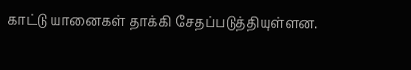காட்டு யானைகள் தாக்கி சேதப்படுத்தியுள்ளன.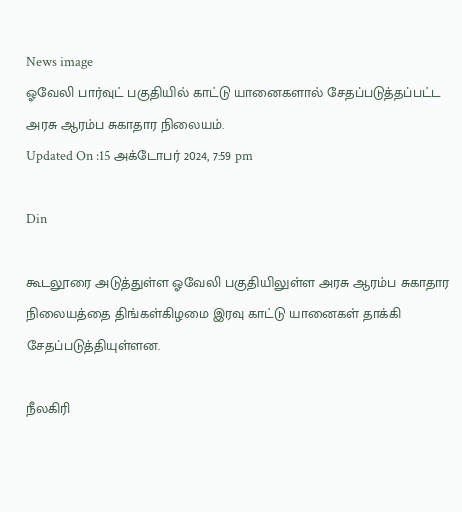News image
ஓவேலி பார்வுட் பகுதியில் காட்டு யானைகளால் சேதப்படுத்தப்பட்ட அரசு ஆரம்ப சுகாதார நிலையம்.
Updated On :15 அக்டோபர் 2024, 7:59 pm

Din

கூடலூரை அடுத்துள்ள ஓவேலி பகுதியிலுள்ள அரசு ஆரம்ப சுகாதார நிலையத்தை திங்கள்கிழமை இரவு காட்டு யானைகள் தாக்கி சேதப்படுத்தியுள்ளன.

நீலகிரி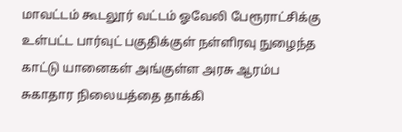மாவட்டம் கூடலூர் வட்டம் ஓவேலி பேரூராட்சிக்கு உள்பட்ட பார்வுட் பகுதிக்குள் நள்ளிரவு நுழைந்த காட்டு யானைகள் அங்குள்ள அரசு ஆரம்ப சுகாதார நிலையத்தை தாக்கி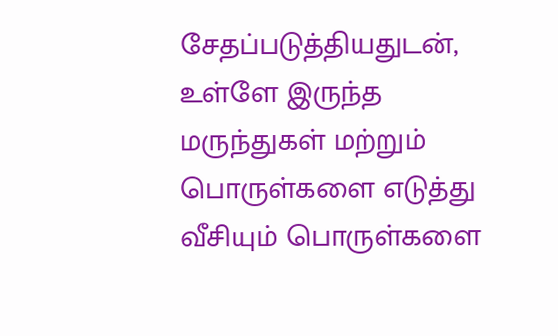சேதப்படுத்தியதுடன், உள்ளே இருந்த மருந்துகள் மற்றும் பொருள்களை எடுத்து வீசியும் பொருள்களை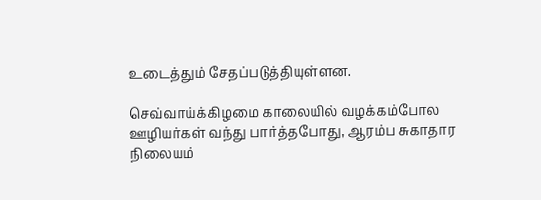உடைத்தும் சேதப்படுத்தியுள்ளன.

செவ்வாய்க்கிழமை காலையில் வழக்கம்போல ஊழியர்கள் வந்து பார்த்தபோது, ஆரம்ப சுகாதார நிலையம்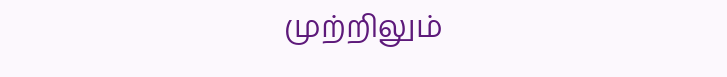முற்றிலும்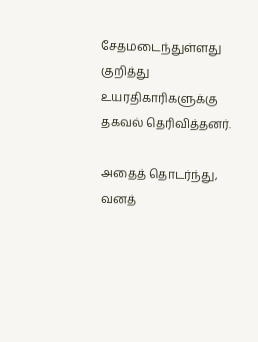சேதமடைந்துள்ளது குறித்து உயரதிகாரிகளுக்கு தகவல் தெரிவித்தனர்.

அதைத் தொடர்ந்து, வனத்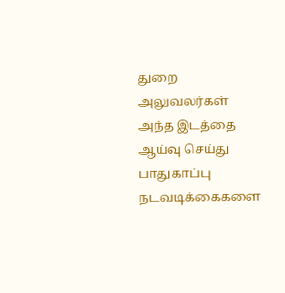துறை அலுவலர்கள் அந்த இடத்தை ஆய்வு செய்து பாதுகாப்பு நடவடிக்கைகளை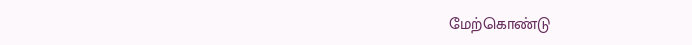மேற்கொண்டு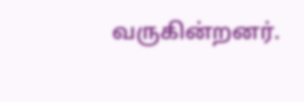வருகின்றனர்.